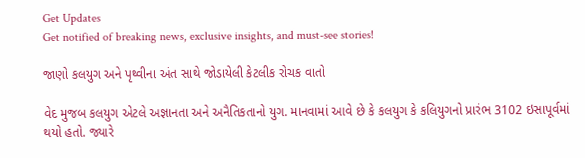Get Updates
Get notified of breaking news, exclusive insights, and must-see stories!

જાણો કલયુગ અને પૃથ્વીના અંત સાથે જોડાયેલી કેટલીક રોચક વાતો

વેદ મુજબ કલયુગ એટલે અજ્ઞાનતા અને અનૈતિકતાનો યુગ. માનવામાં આવે છે કે કલયુગ કે કલિયુગનો પ્રારંભ 3102 ઇસાપૂર્વમાં થયો હતો. જ્યારે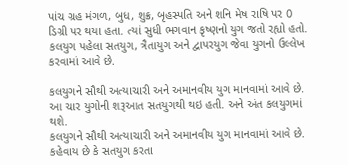પાંચ ગ્રહ મંગળ, બુધ, શુક્ર, બૃહસ્પતિ અને શનિ મેષ રાષિ પર 0 ડિગ્રી પર થયા હતા. ત્યાં સુધી ભગવાન કૃષ્ણનો યુગ જતો રહ્યો હતો. કલયુગ પહેલા સતયુગ, ત્રૈતાયુગ અને દ્વાપરયુગ જેવા યુગનો ઉલ્લેખ કરવામાં આવે છે.

કલયુગને સૌથી અત્યાચારી અને અમાનવીય યુગ માનવામાં આવે છે. આ ચાર યુગોની શરૂઆત સતયુગથી થઇ હતી. અને અંત કલયુગમાં થશે.
કલયુગને સૌથી અત્યાચારી અને અમાનવીય યુગ માનવામાં આવે છે. કહેવાય છે કે સતયુગ કરતા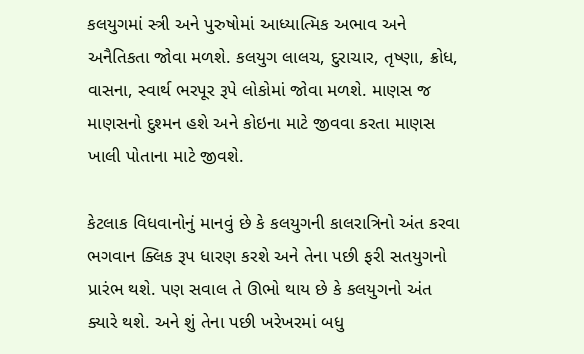કલયુગમાં સ્ત્રી અને પુરુષોમાં આધ્યાત્મિક અભાવ અને અનૈતિકતા જોવા મળશે. કલયુગ લાલચ, દુરાચાર, તૃષ્ણા, ક્રોધ, વાસના, સ્વાર્થ ભરપૂર રૂપે લોકોમાં જોવા મળશે. માણસ જ માણસનો દુશ્મન હશે અને કોઇના માટે જીવવા કરતા માણસ ખાલી પોતાના માટે જીવશે.

કેટલાક વિધવાનોનું માનવું છે કે કલયુગની કાલરાત્રિનો અંત કરવા ભગવાન ક્લિક રૂપ ધારણ કરશે અને તેના પછી ફરી સતયુગનો પ્રારંભ થશે. પણ સવાલ તે ઊભો થાય છે કે કલયુગનો અંત ક્યારે થશે. અને શું તેના પછી ખરેખરમાં બધુ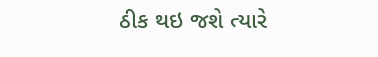ઠીક થઇ જશે ત્યારે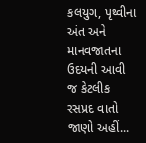કલયુગ, પૃથ્વીના અંત અને માનવજાતના ઉદયની આવી જ કેટલીક રસપ્રદ વાતો જાણો અહીં...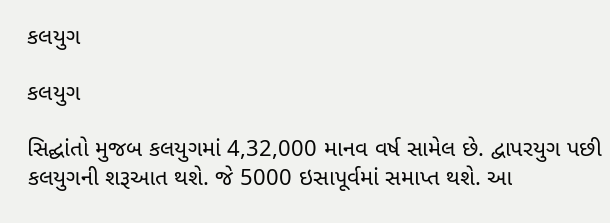કલયુગ

કલયુગ

સિદ્ઘાંતો મુજબ કલયુગમાં 4,32,000 માનવ વર્ષ સામેલ છે. દ્વાપરયુગ પછી કલયુગની શરૂઆત થશે. જે 5000 ઇસાપૂર્વમાં સમાપ્ત થશે. આ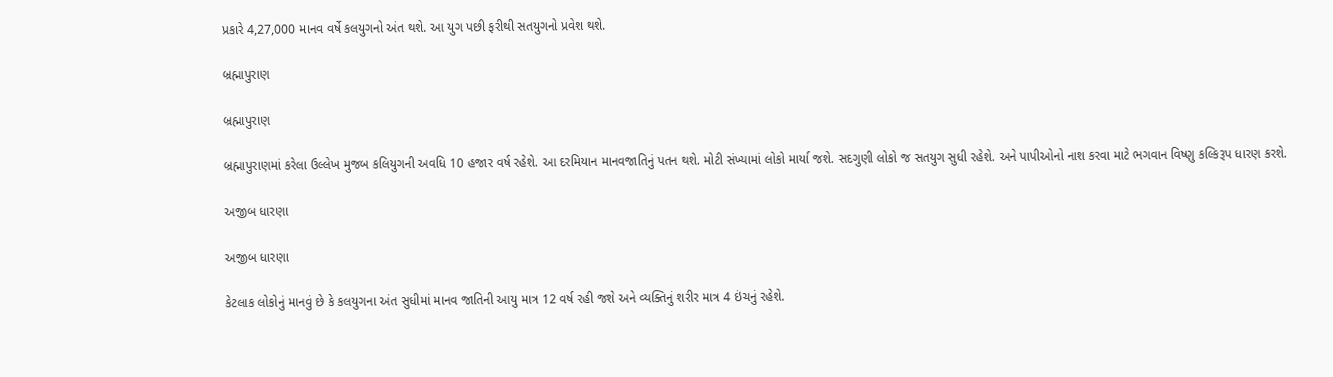પ્રકારે 4,27,000 માનવ વર્ષે કલયુગનો અંત થશે. આ યુગ પછી ફરીથી સતયુગનો પ્રવેશ થશે.

બ્રહ્માપુરાણ

બ્રહ્માપુરાણ

બ્રહ્માપુરાણમાં કરેલા ઉલ્લેખ મુજબ કલિયુગની અવધિ 10 હજાર વર્ષ રહેશે. આ દરમિયાન માનવજાતિનું પતન થશે. મોટી સંખ્યામાં લોકો માર્યા જશે. સદગુણી લોકો જ સતયુગ સુધી રહેશે. અને પાપીઓનો નાશ કરવા માટે ભગવાન વિષ્ણુ કલ્કિરૂપ ધારણ કરશે.

અજીબ ધારણા

અજીબ ધારણા

કેટલાક લોકોનું માનવું છે કે કલયુગના અંત સુધીમાં માનવ જાતિની આયુ માત્ર 12 વર્ષ રહી જશે અને વ્યક્તિનું શરીર માત્ર 4 ઇંચનું રહેશે.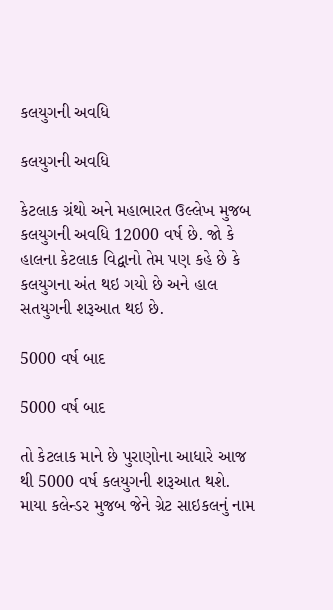કલયુગની અવધિ

કલયુગની અવધિ

કેટલાક ગ્રંથો અને મહાભારત ઉલ્લેખ મુજબ કલયુગની અવધિ 12000 વર્ષ છે. જો કે હાલના કેટલાક વિદ્વાનો તેમ પણ કહે છે કે કલયુગના અંત થઇ ગયો છે અને હાલ સતયુગની શરૂઆત થઇ છે.

5000 વર્ષ બાદ

5000 વર્ષ બાદ

તો કેટલાક માને છે પુરાણોના આધારે આજ થી 5000 વર્ષ કલયુગની શરૂઆત થશે. માયા કલેન્ડર મુજબ જેને ગ્રેટ સાઇકલનું નામ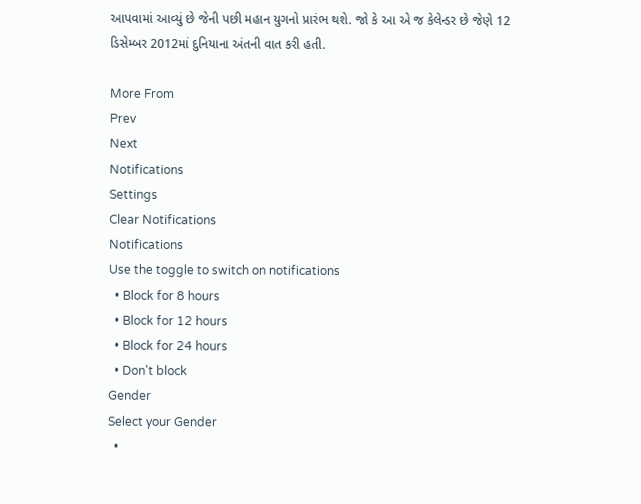આપવામાં આવ્યું છે જેની પછી મહાન યુગનો પ્રારંભ થશે. જો કે આ એ જ કેલેન્ડર છે જેણે 12 ડિસેમ્બર 2012માં દુનિયાના અંતની વાત કરી હતી.

More From
Prev
Next
Notifications
Settings
Clear Notifications
Notifications
Use the toggle to switch on notifications
  • Block for 8 hours
  • Block for 12 hours
  • Block for 24 hours
  • Don't block
Gender
Select your Gender
  •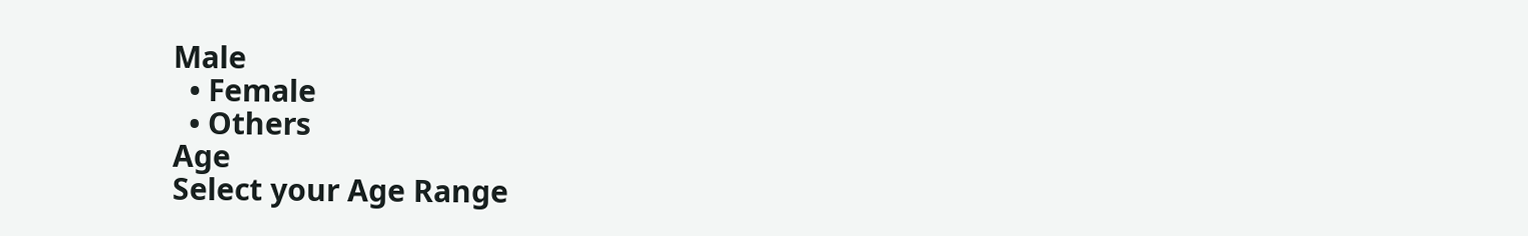Male
  • Female
  • Others
Age
Select your Age Range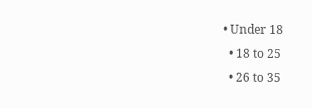• Under 18
  • 18 to 25
  • 26 to 35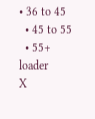• 36 to 45
  • 45 to 55
  • 55+
loader
X